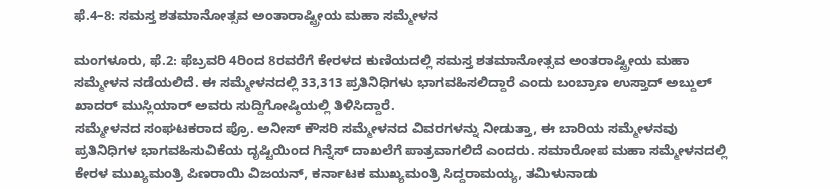ಫೆ.4–8: ಸಮಸ್ತ ಶತಮಾನೋತ್ಸವ ಅಂತಾರಾಷ್ಟ್ರೀಯ ಮಹಾ ಸಮ್ಮೇಳನ

ಮಂಗಳೂರು, ಫೆ.2: ಫೆಬ್ರವರಿ 4ರಿಂದ 8ರವರೆಗೆ ಕೇರಳದ ಕುಣಿಯದಲ್ಲಿ ಸಮಸ್ತ ಶತಮಾನೋತ್ಸವ ಅಂತರಾಷ್ಟ್ರೀಯ ಮಹಾ ಸಮ್ಮೇಳನ ನಡೆಯಲಿದೆ. ಈ ಸಮ್ಮೇಳನದಲ್ಲಿ 33,313 ಪ್ರತಿನಿಧಿಗಳು ಭಾಗವಹಿಸಲಿದ್ದಾರೆ ಎಂದು ಬಂಬ್ರಾಣ ಉಸ್ತಾದ್ ಅಬ್ದುಲ್ ಖಾದರ್ ಮುಸ್ಲಿಯಾರ್ ಅವರು ಸುದ್ದಿಗೋಷ್ಠಿಯಲ್ಲಿ ತಿಳಿಸಿದ್ದಾರೆ.
ಸಮ್ಮೇಳನದ ಸಂಘಟಕರಾದ ಪ್ರೊ. ಅನೀಸ್ ಕೌಸರಿ ಸಮ್ಮೇಳನದ ವಿವರಗಳನ್ನು ನೀಡುತ್ತಾ, ಈ ಬಾರಿಯ ಸಮ್ಮೇಳನವು ಪ್ರತಿನಿಧಿಗಳ ಭಾಗವಹಿಸುವಿಕೆಯ ದೃಷ್ಟಿಯಿಂದ ಗಿನ್ನೆಸ್ ದಾಖಲೆಗೆ ಪಾತ್ರವಾಗಲಿದೆ ಎಂದರು. ಸಮಾರೋಪ ಮಹಾ ಸಮ್ಮೇಳನದಲ್ಲಿ ಕೇರಳ ಮುಖ್ಯಮಂತ್ರಿ ಪಿಣರಾಯಿ ವಿಜಯನ್, ಕರ್ನಾಟಕ ಮುಖ್ಯಮಂತ್ರಿ ಸಿದ್ದರಾಮಯ್ಯ, ತಮಿಳುನಾಡು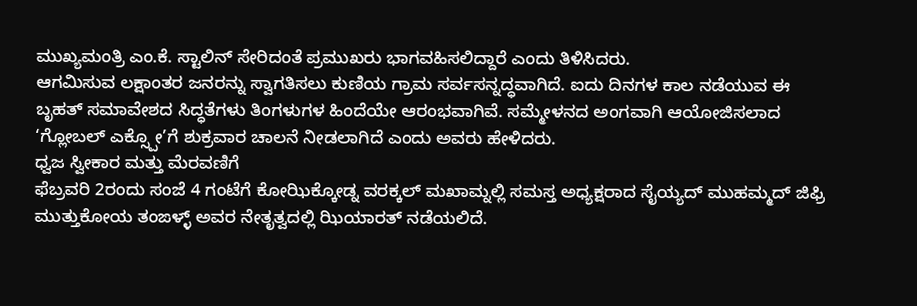ಮುಖ್ಯಮಂತ್ರಿ ಎಂ.ಕೆ. ಸ್ಟಾಲಿನ್ ಸೇರಿದಂತೆ ಪ್ರಮುಖರು ಭಾಗವಹಿಸಲಿದ್ದಾರೆ ಎಂದು ತಿಳಿಸಿದರು.
ಆಗಮಿಸುವ ಲಕ್ಷಾಂತರ ಜನರನ್ನು ಸ್ವಾಗತಿಸಲು ಕುಣಿಯ ಗ್ರಾಮ ಸರ್ವಸನ್ನದ್ಧವಾಗಿದೆ. ಐದು ದಿನಗಳ ಕಾಲ ನಡೆಯುವ ಈ ಬೃಹತ್ ಸಮಾವೇಶದ ಸಿದ್ಧತೆಗಳು ತಿಂಗಳುಗಳ ಹಿಂದೆಯೇ ಆರಂಭವಾಗಿವೆ. ಸಮ್ಮೇಳನದ ಅಂಗವಾಗಿ ಆಯೋಜಿಸಲಾದ ‘ಗ್ಲೋಬಲ್ ಎಕ್ಸ್ಪೋ’ಗೆ ಶುಕ್ರವಾರ ಚಾಲನೆ ನೀಡಲಾಗಿದೆ ಎಂದು ಅವರು ಹೇಳಿದರು.
ಧ್ವಜ ಸ್ವೀಕಾರ ಮತ್ತು ಮೆರವಣಿಗೆ
ಫೆಬ್ರವರಿ 2ರಂದು ಸಂಜೆ 4 ಗಂಟೆಗೆ ಕೋಝಿಕ್ಕೋಡ್ನ ವರಕ್ಕಲ್ ಮಖಾಮ್ನಲ್ಲಿ ಸಮಸ್ತ ಅಧ್ಯಕ್ಷರಾದ ಸೈಯ್ಯದ್ ಮುಹಮ್ಮದ್ ಜಿಫ್ರಿ ಮುತ್ತುಕೋಯ ತಂಙಳ್ಳ್ ಅವರ ನೇತೃತ್ವದಲ್ಲಿ ಝಿಯಾರತ್ ನಡೆಯಲಿದೆ.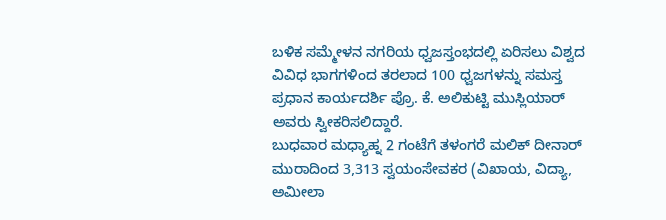ಬಳಿಕ ಸಮ್ಮೇಳನ ನಗರಿಯ ಧ್ವಜಸ್ತಂಭದಲ್ಲಿ ಏರಿಸಲು ವಿಶ್ವದ ವಿವಿಧ ಭಾಗಗಳಿಂದ ತರಲಾದ 100 ಧ್ವಜಗಳನ್ನು ಸಮಸ್ತ ಪ್ರಧಾನ ಕಾರ್ಯದರ್ಶಿ ಪ್ರೊ. ಕೆ. ಅಲಿಕುಟ್ಟಿ ಮುಸ್ಲಿಯಾರ್ ಅವರು ಸ್ವೀಕರಿಸಲಿದ್ದಾರೆ.
ಬುಧವಾರ ಮಧ್ಯಾಹ್ನ 2 ಗಂಟೆಗೆ ತಳಂಗರೆ ಮಲಿಕ್ ದೀನಾರ್ ಮುರಾದಿಂದ 3,313 ಸ್ವಯಂಸೇವಕರ (ವಿಖಾಯ, ವಿದ್ಯಾ, ಅಮೀಲಾ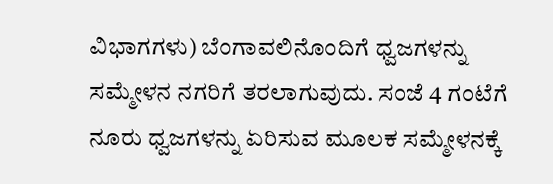ವಿಭಾಗಗಳು) ಬೆಂಗಾವಲಿನೊಂದಿಗೆ ಧ್ವಜಗಳನ್ನು ಸಮ್ಮೇಳನ ನಗರಿಗೆ ತರಲಾಗುವುದು. ಸಂಜೆ 4 ಗಂಟೆಗೆ ನೂರು ಧ್ವಜಗಳನ್ನು ಏರಿಸುವ ಮೂಲಕ ಸಮ್ಮೇಳನಕ್ಕೆ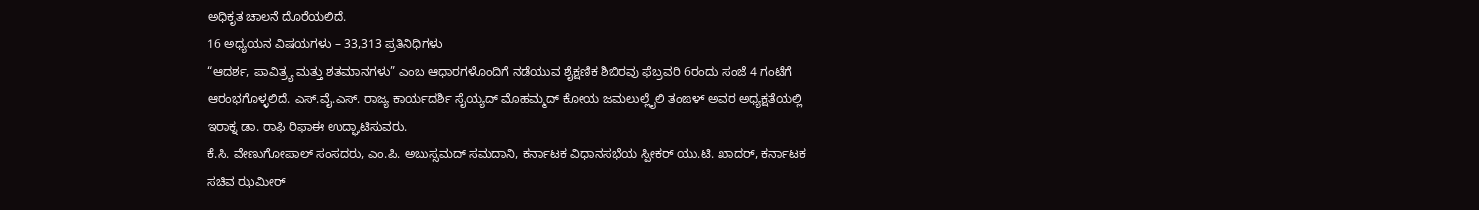ಅಧಿಕೃತ ಚಾಲನೆ ದೊರೆಯಲಿದೆ.
16 ಅಧ್ಯಯನ ವಿಷಯಗಳು – 33,313 ಪ್ರತಿನಿಧಿಗಳು
“ಆದರ್ಶ, ಪಾವಿತ್ರ್ಯ ಮತ್ತು ಶತಮಾನಗಳು” ಎಂಬ ಆಧಾರಗಳೊಂದಿಗೆ ನಡೆಯುವ ಶೈಕ್ಷಣಿಕ ಶಿಬಿರವು ಫೆಬ್ರವರಿ 6ರಂದು ಸಂಜೆ 4 ಗಂಟೆಗೆ ಆರಂಭಗೊಳ್ಳಲಿದೆ. ಎಸ್.ವೈ.ಎಸ್. ರಾಜ್ಯ ಕಾರ್ಯದರ್ಶಿ ಸೈಯ್ಯದ್ ಮೊಹಮ್ಮದ್ ಕೋಯ ಜಮಲುಲ್ಲೈಲಿ ತಂಙಳ್ ಅವರ ಅಧ್ಯಕ್ಷತೆಯಲ್ಲಿ ಇರಾಕ್ನ ಡಾ. ರಾಫಿ ರಿಫಾಈ ಉದ್ಘಾಟಿಸುವರು.
ಕೆ.ಸಿ. ವೇಣುಗೋಪಾಲ್ ಸಂಸದರು, ಎಂ.ಪಿ. ಅಬುಸ್ಸಮದ್ ಸಮದಾನಿ, ಕರ್ನಾಟಕ ವಿಧಾನಸಭೆಯ ಸ್ಪೀಕರ್ ಯು.ಟಿ. ಖಾದರ್, ಕರ್ನಾಟಕ ಸಚಿವ ಝಮೀರ್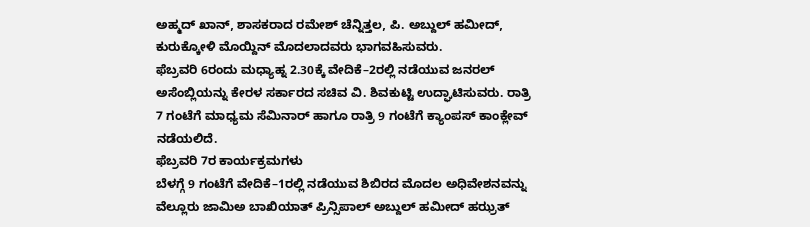ಅಹ್ಮದ್ ಖಾನ್, ಶಾಸಕರಾದ ರಮೇಶ್ ಚೆನ್ನಿತ್ತಲ, ಪಿ. ಅಬ್ದುಲ್ ಹಮೀದ್, ಕುರುಕ್ಕೋಳಿ ಮೊಯ್ದಿನ್ ಮೊದಲಾದವರು ಭಾಗವಹಿಸುವರು.
ಫೆಬ್ರವರಿ 6ರಂದು ಮಧ್ಯಾಹ್ನ 2.30ಕ್ಕೆ ವೇದಿಕೆ–2ರಲ್ಲಿ ನಡೆಯುವ ಜನರಲ್ ಅಸೆಂಬ್ಲಿಯನ್ನು ಕೇರಳ ಸರ್ಕಾರದ ಸಚಿವ ವಿ. ಶಿವಕುಟ್ಟಿ ಉದ್ಘಾಟಿಸುವರು. ರಾತ್ರಿ 7 ಗಂಟೆಗೆ ಮಾಧ್ಯಮ ಸೆಮಿನಾರ್ ಹಾಗೂ ರಾತ್ರಿ 9 ಗಂಟೆಗೆ ಕ್ಯಾಂಪಸ್ ಕಾಂಕ್ಲೇವ್ ನಡೆಯಲಿದೆ.
ಫೆಬ್ರವರಿ 7ರ ಕಾರ್ಯಕ್ರಮಗಳು
ಬೆಳಗ್ಗೆ 9 ಗಂಟೆಗೆ ವೇದಿಕೆ–1ರಲ್ಲಿ ನಡೆಯುವ ಶಿಬಿರದ ಮೊದಲ ಅಧಿವೇಶನವನ್ನು ವೆಲ್ಲೂರು ಜಾಮಿಅ ಬಾಖಿಯಾತ್ ಪ್ರಿನ್ಸಿಪಾಲ್ ಅಬ್ದುಲ್ ಹಮೀದ್ ಹಝ್ರತ್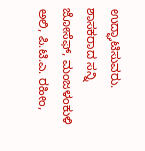ಉದ್ಘಾಟಿಸುವರು. ಶಾಸಕರಾದ ಸನ್ನಿ ಜೋಸೆಫ್, ಮಂಜಳಂಕುಳಿ ಅಲಿ, ಪಿ.ಟಿ.ಎ. ರಹೀಂ,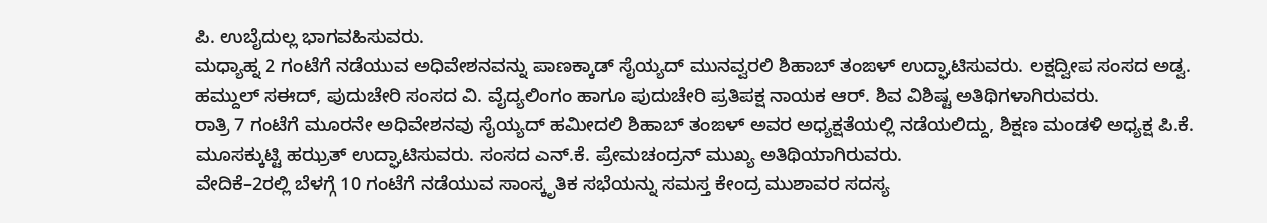ಪಿ. ಉಬೈದುಲ್ಲ ಭಾಗವಹಿಸುವರು.
ಮಧ್ಯಾಹ್ನ 2 ಗಂಟೆಗೆ ನಡೆಯುವ ಅಧಿವೇಶನವನ್ನು ಪಾಣಕ್ಕಾಡ್ ಸೈಯ್ಯದ್ ಮುನವ್ವರಲಿ ಶಿಹಾಬ್ ತಂಙಳ್ ಉದ್ಘಾಟಿಸುವರು. ಲಕ್ಷದ್ವೀಪ ಸಂಸದ ಅಡ್ವ. ಹಮ್ದುಲ್ ಸಈದ್, ಪುದುಚೇರಿ ಸಂಸದ ವಿ. ವೈದ್ಯಲಿಂಗಂ ಹಾಗೂ ಪುದುಚೇರಿ ಪ್ರತಿಪಕ್ಷ ನಾಯಕ ಆರ್. ಶಿವ ವಿಶಿಷ್ಟ ಅತಿಥಿಗಳಾಗಿರುವರು.
ರಾತ್ರಿ 7 ಗಂಟೆಗೆ ಮೂರನೇ ಅಧಿವೇಶನವು ಸೈಯ್ಯದ್ ಹಮೀದಲಿ ಶಿಹಾಬ್ ತಂಙಳ್ ಅವರ ಅಧ್ಯಕ್ಷತೆಯಲ್ಲಿ ನಡೆಯಲಿದ್ದು, ಶಿಕ್ಷಣ ಮಂಡಳಿ ಅಧ್ಯಕ್ಷ ಪಿ.ಕೆ. ಮೂಸಕ್ಕುಟ್ಟಿ ಹಝ್ರತ್ ಉದ್ಘಾಟಿಸುವರು. ಸಂಸದ ಎನ್.ಕೆ. ಪ್ರೇಮಚಂದ್ರನ್ ಮುಖ್ಯ ಅತಿಥಿಯಾಗಿರುವರು.
ವೇದಿಕೆ–2ರಲ್ಲಿ ಬೆಳಗ್ಗೆ 10 ಗಂಟೆಗೆ ನಡೆಯುವ ಸಾಂಸ್ಕೃತಿಕ ಸಭೆಯನ್ನು ಸಮಸ್ತ ಕೇಂದ್ರ ಮುಶಾವರ ಸದಸ್ಯ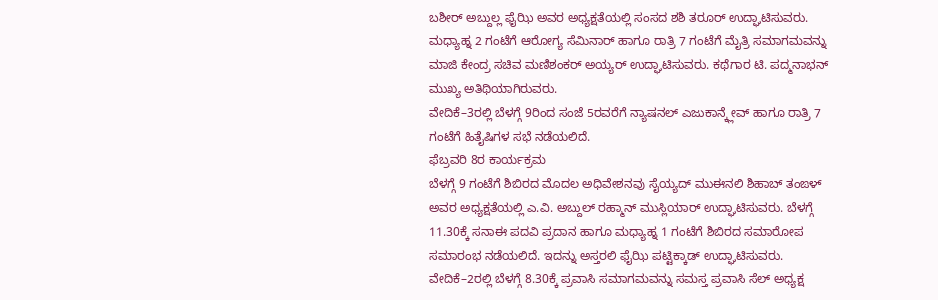ಬಶೀರ್ ಅಬ್ದುಲ್ಲ ಫೈಝಿ ಅವರ ಅಧ್ಯಕ್ಷತೆಯಲ್ಲಿ ಸಂಸದ ಶಶಿ ತರೂರ್ ಉದ್ಘಾಟಿಸುವರು. ಮಧ್ಯಾಹ್ನ 2 ಗಂಟೆಗೆ ಆರೋಗ್ಯ ಸೆಮಿನಾರ್ ಹಾಗೂ ರಾತ್ರಿ 7 ಗಂಟೆಗೆ ಮೈತ್ರಿ ಸಮಾಗಮವನ್ನು ಮಾಜಿ ಕೇಂದ್ರ ಸಚಿವ ಮಣಿಶಂಕರ್ ಅಯ್ಯರ್ ಉದ್ಘಾಟಿಸುವರು. ಕಥೆಗಾರ ಟಿ. ಪದ್ಮನಾಭನ್ ಮುಖ್ಯ ಅತಿಥಿಯಾಗಿರುವರು.
ವೇದಿಕೆ–3ರಲ್ಲಿ ಬೆಳಗ್ಗೆ 9ರಿಂದ ಸಂಜೆ 5ರವರೆಗೆ ನ್ಯಾಷನಲ್ ಎಜುಕಾನ್ಕ್ಲೇವ್ ಹಾಗೂ ರಾತ್ರಿ 7 ಗಂಟೆಗೆ ಹಿತೈಷಿಗಳ ಸಭೆ ನಡೆಯಲಿದೆ.
ಫೆಬ್ರವರಿ 8ರ ಕಾರ್ಯಕ್ರಮ
ಬೆಳಗ್ಗೆ 9 ಗಂಟೆಗೆ ಶಿಬಿರದ ಮೊದಲ ಅಧಿವೇಶನವು ಸೈಯ್ಯದ್ ಮುಈನಲಿ ಶಿಹಾಬ್ ತಂಙಳ್ ಅವರ ಅಧ್ಯಕ್ಷತೆಯಲ್ಲಿ ಎ.ವಿ. ಅಬ್ದುಲ್ ರಹ್ಮಾನ್ ಮುಸ್ಲಿಯಾರ್ ಉದ್ಘಾಟಿಸುವರು. ಬೆಳಗ್ಗೆ 11.30ಕ್ಕೆ ಸನಾಈ ಪದವಿ ಪ್ರದಾನ ಹಾಗೂ ಮಧ್ಯಾಹ್ನ 1 ಗಂಟೆಗೆ ಶಿಬಿರದ ಸಮಾರೋಪ ಸಮಾರಂಭ ನಡೆಯಲಿದೆ. ಇದನ್ನು ಅಸ್ತರಲಿ ಫೈಝಿ ಪಟ್ಟಿಕ್ಕಾಡ್ ಉದ್ಘಾಟಿಸುವರು.
ವೇದಿಕೆ–2ರಲ್ಲಿ ಬೆಳಗ್ಗೆ 8.30ಕ್ಕೆ ಪ್ರವಾಸಿ ಸಮಾಗಮವನ್ನು ಸಮಸ್ತ ಪ್ರವಾಸಿ ಸೆಲ್ ಅಧ್ಯಕ್ಷ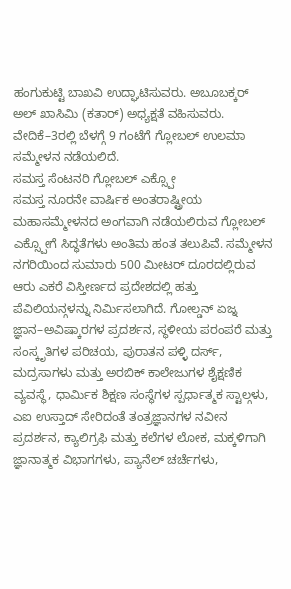ಹಂಗುಕುಟ್ಟಿ ಬಾಖವಿ ಉದ್ಘಾಟಿಸುವರು. ಅಬೂಬಕ್ಕರ್ ಅಲ್ ಖಾಸಿಮಿ (ಕತಾರ್) ಅಧ್ಯಕ್ಷತೆ ವಹಿಸುವರು. ವೇದಿಕೆ–3ರಲ್ಲಿ ಬೆಳಗ್ಗೆ 9 ಗಂಟೆಗೆ ಗ್ಲೋಬಲ್ ಉಲಮಾ ಸಮ್ಮೇಳನ ನಡೆಯಲಿದೆ.
ಸಮಸ್ತ ಸೆಂಟನರಿ ಗ್ಲೋಬಲ್ ಎಕ್ಸ್ಪೋ
ಸಮಸ್ತ ನೂರನೇ ವಾರ್ಷಿಕ ಅಂತರಾಷ್ಟ್ರೀಯ ಮಹಾಸಮ್ಮೇಳನದ ಅಂಗವಾಗಿ ನಡೆಯಲಿರುವ ಗ್ಲೋಬಲ್ ಎಕ್ಸ್ಪೋಗೆ ಸಿದ್ಧತೆಗಳು ಅಂತಿಮ ಹಂತ ತಲುಪಿವೆ. ಸಮ್ಮೇಳನ ನಗರಿಯಿಂದ ಸುಮಾರು 500 ಮೀಟರ್ ದೂರದಲ್ಲಿರುವ ಆರು ಎಕರೆ ವಿಸ್ತೀರ್ಣದ ಪ್ರದೇಶದಲ್ಲಿ ಹತ್ತು ಪೆವಿಲಿಯನ್ಗಳನ್ನು ನಿರ್ಮಿಸಲಾಗಿದೆ. ಗೋಲ್ಡನ್ ಏಜ್ನ ಜ್ಞಾನ–ಅವಿಷ್ಕಾರಗಳ ಪ್ರದರ್ಶನ, ಸ್ಥಳೀಯ ಪರಂಪರೆ ಮತ್ತು ಸಂಸ್ಕೃತಿಗಳ ಪರಿಚಯ, ಪುರಾತನ ಪಳ್ಳಿ ದರ್ಸ್, ಮದ್ರಸಾಗಳು ಮತ್ತು ಅರಬಿಕ್ ಕಾಲೇಜುಗಳ ಶೈಕ್ಷಣಿಕ ವ್ಯವಸ್ಥೆ, ಧಾರ್ಮಿಕ ಶಿಕ್ಷಣ ಸಂಸ್ಥೆಗಳ ಸ್ಪರ್ಧಾತ್ಮಕ ಸ್ಟಾಲ್ಗಳು, ಎಐ ಉಸ್ತಾದ್ ಸೇರಿದಂತೆ ತಂತ್ರಜ್ಞಾನಗಳ ನವೀನ ಪ್ರದರ್ಶನ, ಕ್ಯಾಲಿಗ್ರಫಿ ಮತ್ತು ಕಲೆಗಳ ಲೋಕ, ಮಕ್ಕಳಿಗಾಗಿ ಜ್ಞಾನಾತ್ಮಕ ವಿಭಾಗಗಳು, ಪ್ಯಾನೆಲ್ ಚರ್ಚೆಗಳು,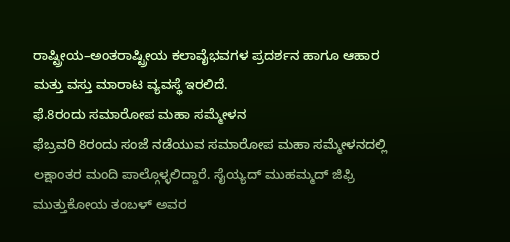ರಾಷ್ಟ್ರೀಯ–ಅಂತರಾಷ್ಟ್ರೀಯ ಕಲಾವೈಭವಗಳ ಪ್ರದರ್ಶನ ಹಾಗೂ ಆಹಾರ ಮತ್ತು ವಸ್ತು ಮಾರಾಟ ವ್ಯವಸ್ಥೆ ಇರಲಿದೆ.
ಫೆ.8ರಂದು ಸಮಾರೋಪ ಮಹಾ ಸಮ್ಮೇಳನ
ಫೆಬ್ರವರಿ 8ರಂದು ಸಂಜೆ ನಡೆಯುವ ಸಮಾರೋಪ ಮಹಾ ಸಮ್ಮೇಳನದಲ್ಲಿ ಲಕ್ಷಾಂತರ ಮಂದಿ ಪಾಲ್ಗೊಳ್ಳಲಿದ್ದಾರೆ. ಸೈಯ್ಯದ್ ಮುಹಮ್ಮದ್ ಜಿಫ್ರಿ ಮುತ್ತುಕೋಯ ತಂಬಳ್ ಅವರ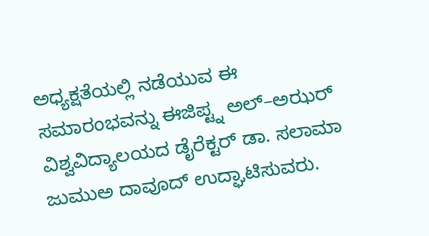ಅಧ್ಯಕ್ಷತೆಯಲ್ಲಿ ನಡೆಯುವ ಈ ಸಮಾರಂಭವನ್ನು ಈಜಿಪ್ಟ್ನ ಅಲ್–ಅಝರ್ ವಿಶ್ವವಿದ್ಯಾಲಯದ ಡೈರೆಕ್ಟರ್ ಡಾ. ಸಲಾಮಾ ಜುಮುಅ ದಾವೂದ್ ಉದ್ಘಾಟಿಸುವರು.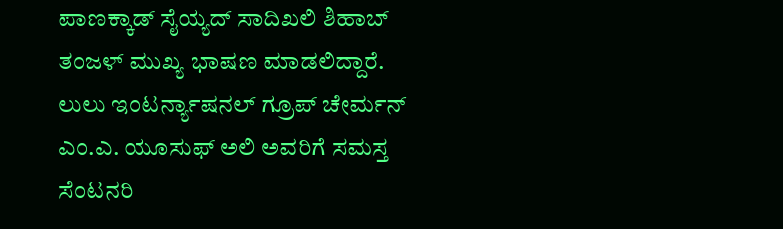ಪಾಣಕ್ಕಾಡ್ ಸೈಯ್ಯದ್ ಸಾದಿಖಲಿ ಶಿಹಾಬ್ ತಂಜಳ್ ಮುಖ್ಯ ಭಾಷಣ ಮಾಡಲಿದ್ದಾರೆ.
ಲುಲು ಇಂಟರ್ನ್ಯಾಷನಲ್ ಗ್ರೂಪ್ ಚೇರ್ಮನ್ ಎಂ.ಎ. ಯೂಸುಫ್ ಅಲಿ ಅವರಿಗೆ ಸಮಸ್ತ ಸೆಂಟನರಿ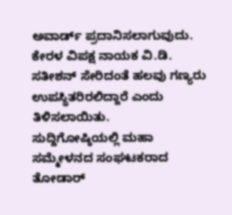ಅವಾರ್ಡ್ ಪ್ರದಾನಿಸಲಾಗುವುದು. ಕೇರಳ ವಿಪಕ್ಷ ನಾಯಕ ವಿ.ಡಿ. ಸತೀಶನ್ ಸೇರಿದಂತೆ ಹಲವು ಗಣ್ಯರು ಉಪಸ್ಥಿತರಿರಲಿದ್ದಾರೆ ಎಂದು ತಿಳಿಸಲಾಯಿತು.
ಸುದ್ದಿಗೋಷ್ಠಿಯಲ್ಲಿ ಮಹಾ ಸಮ್ಮೇಳನದ ಸಂಘಟಕರಾದ ತೋಡಾರ್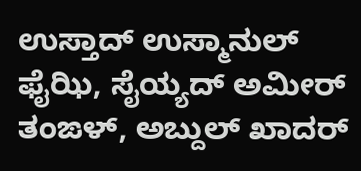ಉಸ್ತಾದ್ ಉಸ್ಮಾನುಲ್ ಫೈಝಿ, ಸೈಯ್ಯದ್ ಅಮೀರ್ ತಂಙಳ್, ಅಬ್ದುಲ್ ಖಾದರ್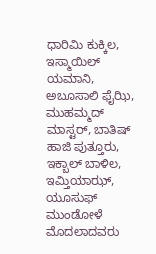ಧಾರಿಮಿ ಕುಕ್ಕಿಲ, ಇಸ್ಮಾಯಿಲ್ ಯಮಾನಿ, ಅಬೂಸಾಲಿ ಫೈಝಿ, ಮುಹಮ್ಮದ್ ಮಾಸ್ಟರ್, ಬಾತಿಷ್ ಹಾಜಿ ಪುತ್ತೂರು, ಇಕ್ಬಾಲ್ ಬಾಳಿಲ, ಇಮ್ತಿಯಾಝ್, ಯೂಸುಫ್ ಮುಂಡೋಳೆ ಮೊದಲಾದವರು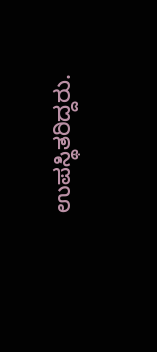ಉಪಸ್ಥಿತರಿದ್ದರು.